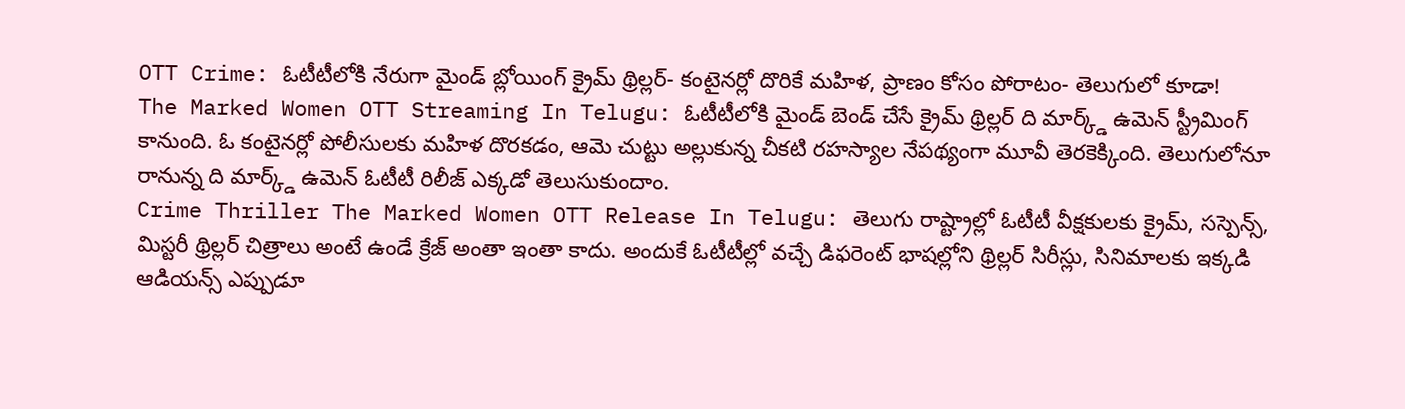OTT Crime: ఓటీటీలోకి నేరుగా మైండ్ బ్లోయింగ్ క్రైమ్ థ్రిల్లర్- కంటైనర్లో దొరికే మహిళ, ప్రాణం కోసం పోరాటం- తెలుగులో కూడా!
The Marked Women OTT Streaming In Telugu: ఓటీటీలోకి మైండ్ బెండ్ చేసే క్రైమ్ థ్రిల్లర్ ది మార్క్డ్ ఉమెన్ స్ట్రీమింగ్ కానుంది. ఓ కంటైనర్లో పోలీసులకు మహిళ దొరకడం, ఆమె చుట్టు అల్లుకున్న చీకటి రహస్యాల నేపథ్యంగా మూవీ తెరకెక్కింది. తెలుగులోనూ రానున్న ది మార్క్డ్ ఉమెన్ ఓటీటీ రిలీజ్ ఎక్కడో తెలుసుకుందాం.
Crime Thriller The Marked Women OTT Release In Telugu: తెలుగు రాష్ట్రాల్లో ఓటీటీ వీక్షకులకు క్రైమ్, సస్పెన్స్, మిస్టరీ థ్రిల్లర్ చిత్రాలు అంటే ఉండే క్రేజ్ అంతా ఇంతా కాదు. అందుకే ఓటీటీల్లో వచ్చే డిఫరెంట్ భాషల్లోని థ్రిల్లర్ సిరీస్లు, సినిమాలకు ఇక్కడి ఆడియన్స్ ఎప్పుడూ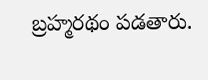బ్రహ్మరథం పడతారు.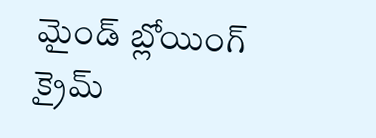మైండ్ బ్లోయింగ్ క్రైమ్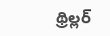థ్రిల్లర్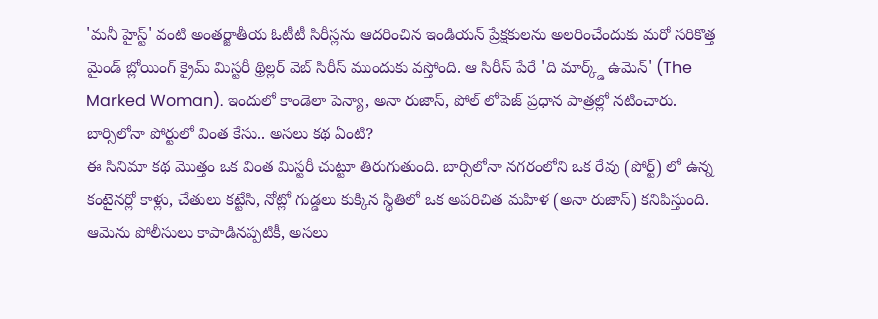'మనీ హైస్ట్' వంటి అంతర్జాతీయ ఓటీటీ సిరీస్లను ఆదరించిన ఇండియన్ ప్రేక్షకులను అలరించేందుకు మరో సరికొత్త మైండ్ బ్లోయింగ్ క్రైమ్ మిస్టరీ థ్రిల్లర్ వెబ్ సిరీస్ ముందుకు వస్తోంది. ఆ సిరీస్ పేరే 'ది మార్క్డ్ ఉమెన్' (The Marked Woman). ఇందులో కాండెలా పెన్యా, అనా రుజాస్, పోల్ లోపెజ్ ప్రధాన పాత్రల్లో నటించారు.
బార్సిలోనా పోర్టులో వింత కేసు.. అసలు కథ ఏంటి?
ఈ సినిమా కథ మొత్తం ఒక వింత మిస్టరీ చుట్టూ తిరుగుతుంది. బార్సిలోనా నగరంలోని ఒక రేవు (పోర్ట్) లో ఉన్న కంటైనర్లో కాళ్లు, చేతులు కట్టేసి, నోట్లో గుడ్డలు కుక్కిన స్థితిలో ఒక అపరిచిత మహిళ (అనా రుజాస్) కనిపిస్తుంది. ఆమెను పోలీసులు కాపాడినప్పటికీ, అసలు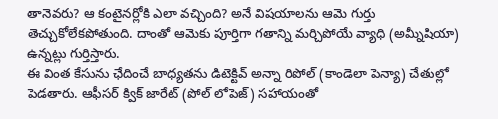తానెవరు? ఆ కంటైనర్లోకి ఎలా వచ్చింది? అనే విషయాలను ఆమె గుర్తు తెచ్చుకోలేకపోతుంది. దాంతో ఆమెకు పూర్తిగా గతాన్ని మర్చిపోయే వ్యాధి (అమ్నీషియా) ఉన్నట్లు గుర్తిస్తారు.
ఈ వింత కేసును ఛేదించే బాధ్యతను డిటెక్టివ్ అన్నా రిపోల్ (కాండెలా పెన్యా) చేతుల్లో పెడతారు. ఆఫీసర్ క్విక్ జారేట్ (పోల్ లోపెజ్) సహాయంతో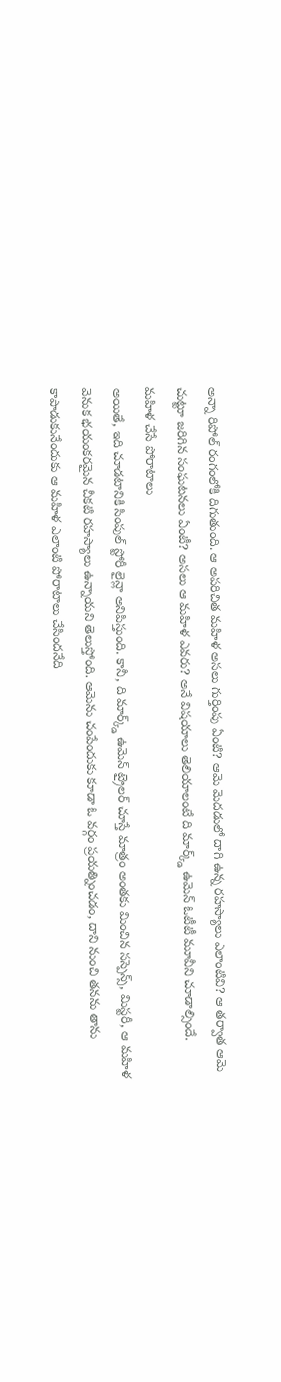అన్నా రిపోల్ రంగంలోకి దిగుతుంది. ఆ అపరిచిత మహిళ అసలు గుర్తింపు ఏంటి? ఆమె మెదడులో దాగి ఉన్న రహస్యాలు ఎలాంటివి? ఆ తర్వాత ఆమె చుట్టూ జరిగిన సంఘటనలు ఏంటీ? అసలు ఆ మహిళ ఎవరు? అనే విషయాలు తెలియాలంటే ది మార్క్డ్ ఉమెన్ ఓటీటీ మూవీని చూడాల్సిందే.
మహిళ చేసే పోరాటాలు
అయితే, ఇది చూడటానికి సింపుల్ స్టోరీ లైన్లా అనిపిస్తుంది. కానీ, ది మార్క్డ్ ఉమెన్ ట్రైలర్ చూస్తే మాత్రం అంతకు మించిన సస్పెన్స్, మిస్టరీ, ఆ మహిళ వెనుక భయంకరమైన చీకటి రహస్యాలు ఉన్నాయని తెలుస్తోంది. ఆమెను చంపేందుకు కూడా ఓ వర్గం ప్రయత్నించడం, దాని నుంచి తనను తాను కాపాడుకునేందుకు ఆ మహిళ ఎలాంటి పోరాటాలు చేసిందనేది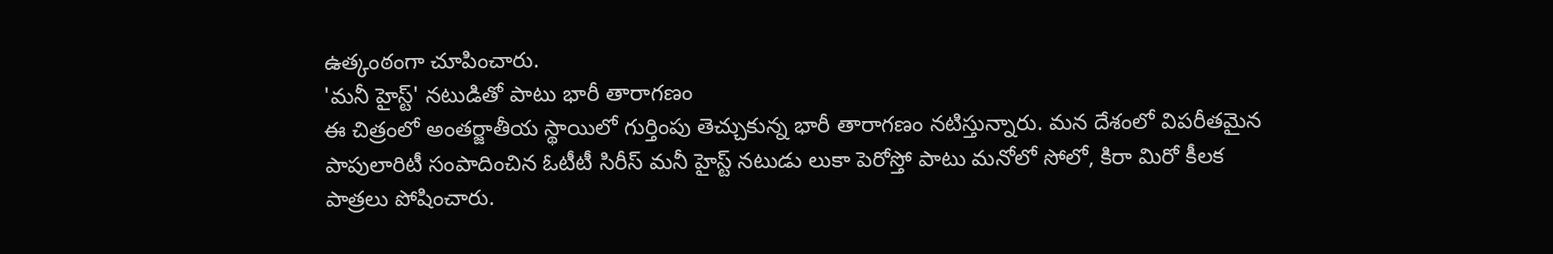ఉత్కంఠంగా చూపించారు.
'మనీ హైస్ట్' నటుడితో పాటు భారీ తారాగణం
ఈ చిత్రంలో అంతర్జాతీయ స్థాయిలో గుర్తింపు తెచ్చుకున్న భారీ తారాగణం నటిస్తున్నారు. మన దేశంలో విపరీతమైన పాపులారిటీ సంపాదించిన ఓటీటీ సిరీస్ మనీ హైస్ట్ నటుడు లుకా పెరోస్తో పాటు మనోలో సోలో, కిరా మిరో కీలక పాత్రలు పోషించారు.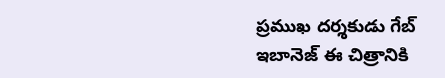ప్రముఖ దర్శకుడు గేబ్ ఇబానెజ్ ఈ చిత్రానికి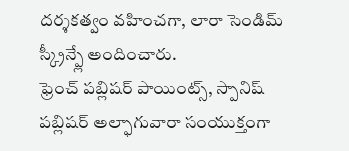దర్శకత్వం వహించగా, లారా సెండిమ్ స్క్రీన్ప్లే అందించారు.
ఫ్రెంచ్ పబ్లిషర్ పాయింట్స్, స్పానిష్ పబ్లిషర్ అల్ఫాగువారా సంయుక్తంగా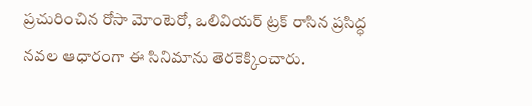ప్రచురించిన రోసా మోంటెరో, ఒలివియర్ ట్రక్ రాసిన ప్రసిద్ధ నవల ఆధారంగా ఈ సినిమాను తెరకెక్కించారు.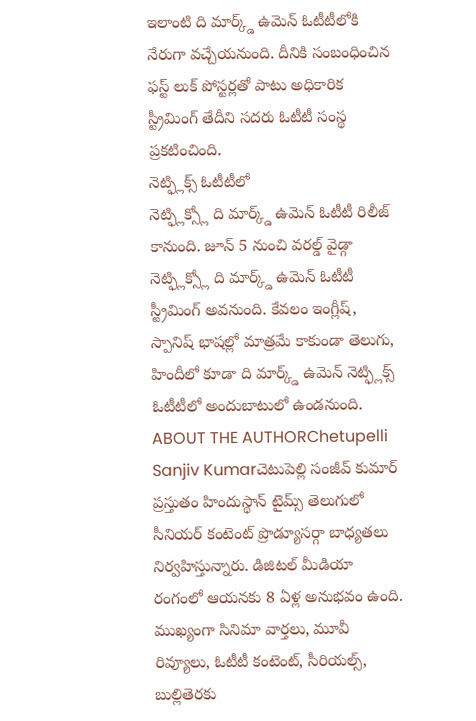ఇలాంటి ది మార్క్డ్ ఉమెన్ ఓటీటీలోకి నేరుగా వచ్చేయనుంది. దీనికి సంబంధించిన ఫస్ట్ లుక్ పోస్టర్లతో పాటు అధికారిక స్ట్రీమింగ్ తేదీని సదరు ఓటీటీ సంస్థ ప్రకటించింది.
నెట్ఫ్లిక్స్ ఓటీటీలో
నెట్ఫ్లిక్స్లో ది మార్క్డ్ ఉమెన్ ఓటీటీ రిలీజ్ కానుంది. జూన్ 5 నుంచి వరల్డ్ వైడ్గా నెట్ఫ్లిక్స్లో ది మార్క్డ్ ఉమెన్ ఓటీటీ స్ట్రీమింగ్ అవనుంది. కేవలం ఇంగ్లీష్, స్పానిష్ భాషల్లో మాత్రమే కాకుండా తెలుగు, హిందీలో కూడా ది మార్క్డ్ ఉమెన్ నెట్ఫ్లిక్స్ ఓటీటీలో అందుబాటులో ఉండనుంది.
ABOUT THE AUTHORChetupelli Sanjiv Kumarచెటుపెల్లి సంజీవ్ కుమార్ ప్రస్తుతం హిందుస్థాన్ టైమ్స్ తెలుగులో సీనియర్ కంటెంట్ ప్రొడ్యూసర్గా బాధ్యతలు నిర్వహిస్తున్నారు. డిజిటల్ మీడియా రంగంలో ఆయనకు 8 ఏళ్ల అనుభవం ఉంది. ముఖ్యంగా సినిమా వార్తలు, మూవీ రివ్యూలు, ఓటీటీ కంటెంట్, సీరియల్స్, బుల్లితెరకు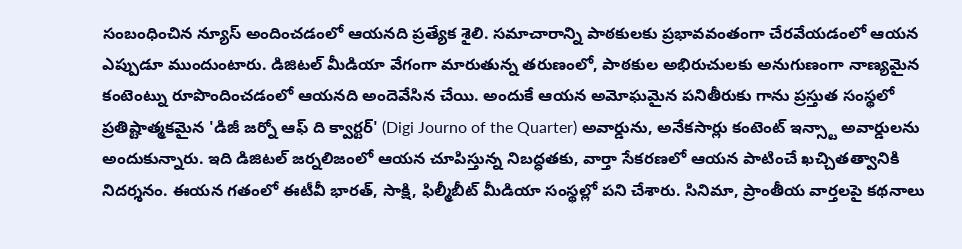సంబంధించిన న్యూస్ అందించడంలో ఆయనది ప్రత్యేక శైలి. సమాచారాన్ని పాఠకులకు ప్రభావవంతంగా చేరవేయడంలో ఆయన ఎప్పుడూ ముందుంటారు. డిజిటల్ మీడియా వేగంగా మారుతున్న తరుణంలో, పాఠకుల అభిరుచులకు అనుగుణంగా నాణ్యమైన కంటెంట్ను రూపొందించడంలో ఆయనది అందెవేసిన చేయి. అందుకే ఆయన అమోఘమైన పనితీరుకు గాను ప్రస్తుత సంస్థలో ప్రతిష్టాత్మకమైన 'డిజీ జర్నో ఆఫ్ ది క్వార్టర్' (Digi Journo of the Quarter) అవార్డును, అనేకసార్లు కంటెంట్ ఇన్స్టా అవార్డులను అందుకున్నారు. ఇది డిజిటల్ జర్నలిజంలో ఆయన చూపిస్తున్న నిబద్ధతకు, వార్తా సేకరణలో ఆయన పాటించే ఖచ్చితత్వానికి నిదర్శనం. ఈయన గతంలో ఈటీవీ భారత్, సాక్షి, ఫిల్మీబీట్ మీడియా సంస్థల్లో పని చేశారు. సినిమా, ప్రాంతీయ వార్తలపై కథనాలు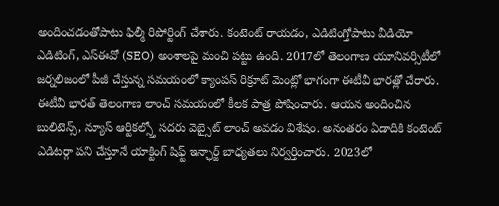అందించడంతోపాటు ఫిల్మీ రిపోర్టింగ్ చేశారు. కంటెంట్ రాయడం, ఎడిటింగ్తోపాటు వీడియో ఎడిటింగ్, ఎస్ఈవో (SEO) అంశాలపై మంచి పట్టు ఉంది. 2017లో తెలంగాణ యూనివర్సిటీలో జర్నలిజంలో పీజీ చేస్తున్న సమయంలో క్యాంపస్ రిక్రూట్ మెంట్లో భాగంగా ఈటీవీ భారత్లో చేరారు. ఈటీవీ భారత్ తెలంగాణ లాంచ్ సమయంలో కీలక పాత్ర పోషించారు. ఆయన అందించిన బులిటెన్స్, న్యూస్ ఆర్టికల్స్తో సదరు వెబ్సైట్ లాంచ్ అవడం విశేషం. అనంతరం ఏడాదికి కంటెంట్ ఎడిటర్గా పని చేస్తూనే యాక్టింగ్ షిఫ్ట్ ఇన్ఛార్జ్ బాధ్యతలు నిర్వర్తించారు. 2023లో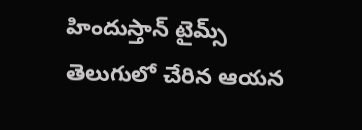హిందుస్తాన్ టైమ్స్ తెలుగులో చేరిన ఆయన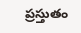ప్రస్తుతం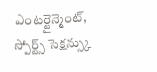ఎంటర్టైన్మెంట్, స్పోర్ట్స్ సెక్షన్స్కు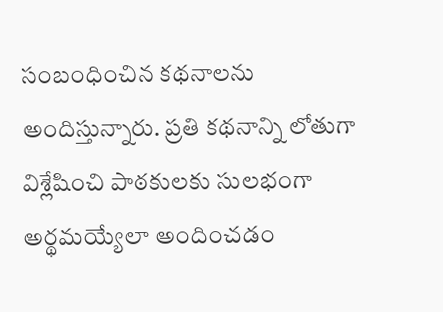సంబంధించిన కథనాలను అందిస్తున్నారు. ప్రతి కథనాన్ని లోతుగా విశ్లేషించి పాఠకులకు సులభంగా అర్థమయ్యేలా అందించడం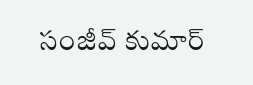సంజీవ్ కుమార్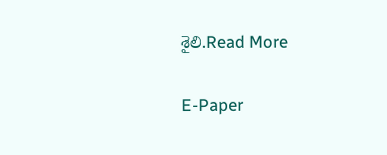శైలి.Read More

E-Paper